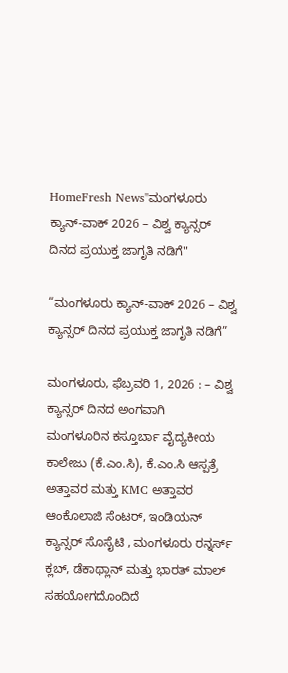HomeFresh News"ಮಂಗಳೂರು ಕ್ಯಾನ್-ವಾಕ್ 2026 – ವಿಶ್ವ ಕ್ಯಾನ್ಸರ್ ದಿನದ ಪ್ರಯುಕ್ತ ಜಾಗೃತಿ ನಡಿಗೆ"

“ಮಂಗಳೂರು ಕ್ಯಾನ್-ವಾಕ್ 2026 – ವಿಶ್ವ ಕ್ಯಾನ್ಸರ್ ದಿನದ ಪ್ರಯುಕ್ತ ಜಾಗೃತಿ ನಡಿಗೆ”

ಮಂಗಳೂರು, ಫೆಬ್ರವರಿ 1, 2026 : – ವಿಶ್ವ ಕ್ಯಾನ್ಸರ್ ದಿನದ ಅಂಗವಾಗಿ
ಮಂಗಳೂರಿನ ಕಸ್ತೂರ್ಬಾ ವೈದ್ಯಕೀಯ ಕಾಲೇಜು (ಕೆ.ಎಂ.ಸಿ), ಕೆ.ಎಂ.ಸಿ ಆಸ್ಪತ್ರೆ ಅತ್ತಾವರ ಮತ್ತು KMC ಅತ್ತಾವರ ಆಂಕೊಲಾಜಿ ಸೆಂಟರ್, ಇಂಡಿಯನ್ ಕ್ಯಾನ್ಸರ್ ಸೊಸೈಟಿ , ಮಂಗಳೂರು ರನ್ನರ್ಸ್ ಕ್ಲಬ್, ಡೆಕಾಥ್ಲಾನ್ ಮತ್ತು ಭಾರತ್ ಮಾಲ್ ಸಹಯೋಗದೊಂದಿದೆ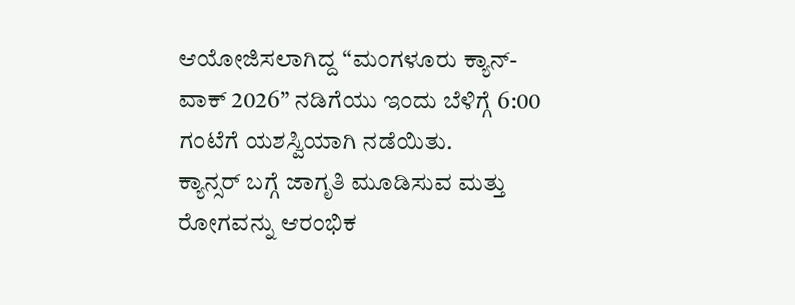ಆಯೋಜಿಸಲಾಗಿದ್ದ “ಮಂಗಳೂರು ಕ್ಯಾನ್-ವಾಕ್ 2026” ನಡಿಗೆಯು ಇಂದು ಬೆಳಿಗ್ಗೆ 6:00 ಗಂಟೆಗೆ ಯಶಸ್ವಿಯಾಗಿ ನಡೆಯಿತು.
ಕ್ಯಾನ್ಸರ್ ಬಗ್ಗೆ ಜಾಗೃತಿ ಮೂಡಿಸುವ ಮತ್ತು ರೋಗವನ್ನು ಆರಂಭಿಕ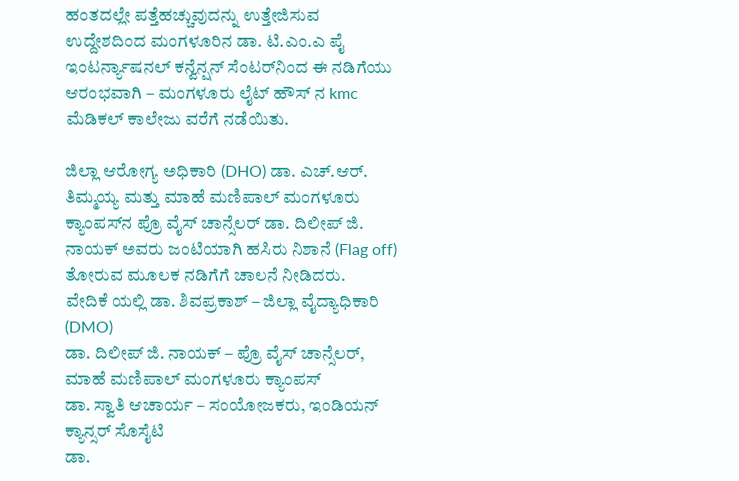ಹಂತದಲ್ಲೇ ಪತ್ತೆಹಚ್ಚುವುದನ್ನು ಉತ್ತೇಜಿಸುವ ಉದ್ದೇಶದಿಂದ ಮಂಗಳೂರಿನ ಡಾ. ಟಿ.ಎಂ.ಎ ಪೈ ಇಂಟರ್ನ್ಯಾಷನಲ್ ಕನ್ವೆನ್ಷನ್ ಸೆಂಟರ್‌ನಿಂದ ಈ ನಡಿಗೆಯು ಆರಂಭವಾಗಿ – ಮಂಗಳೂರು ಲೈಟ್ ಹೌಸ್ ನ kmc ಮೆಡಿಕಲ್ ಕಾಲೇಜು ವರೆಗೆ ನಡೆಯಿತು.

ಜಿಲ್ಲಾ ಆರೋಗ್ಯ ಅಧಿಕಾರಿ (DHO) ಡಾ. ಎಚ್.ಆರ್. ತಿಮ್ಮಯ್ಯ ಮತ್ತು ಮಾಹೆ ಮಣಿಪಾಲ್ ಮಂಗಳೂರು ಕ್ಯಾಂಪಸ್‌ನ ಪ್ರೊ ವೈಸ್ ಚಾನ್ಸೆಲರ್ ಡಾ. ದಿಲೀಪ್ ಜಿ. ನಾಯಕ್ ಅವರು ಜಂಟಿಯಾಗಿ ಹಸಿರು ನಿಶಾನೆ (Flag off) ತೋರುವ ಮೂಲಕ ನಡಿಗೆಗೆ ಚಾಲನೆ ನೀಡಿದರು.
ವೇದಿಕೆ ಯಲ್ಲಿ ಡಾ. ಶಿವಪ್ರಕಾಶ್ – ಜಿಲ್ಲಾ ವೈದ್ಯಾಧಿಕಾರಿ (DMO)
ಡಾ. ದಿಲೀಪ್ ಜಿ. ನಾಯಕ್ – ಪ್ರೊ ವೈಸ್ ಚಾನ್ಸೆಲರ್, ಮಾಹೆ ಮಣಿಪಾಲ್ ಮಂಗಳೂರು ಕ್ಯಾಂಪಸ್
ಡಾ. ಸ್ವಾತಿ ಆಚಾರ್ಯ – ಸಂಯೋಜಕರು, ಇಂಡಿಯನ್ ಕ್ಯಾನ್ಸರ್ ಸೊಸೈಟಿ
ಡಾ.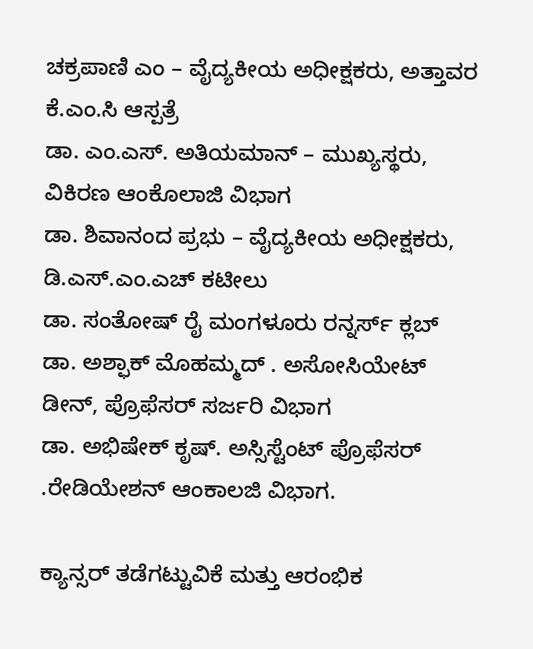ಚಕ್ರಪಾಣಿ ಎಂ – ವೈದ್ಯಕೀಯ ಅಧೀಕ್ಷಕರು, ಅತ್ತಾವರ ಕೆ.ಎಂ.ಸಿ ಆಸ್ಪತ್ರೆ
ಡಾ. ಎಂ.ಎಸ್. ಅತಿಯಮಾನ್ – ಮುಖ್ಯಸ್ಥರು, ವಿಕಿರಣ ಆಂಕೊಲಾಜಿ ವಿಭಾಗ
ಡಾ. ಶಿವಾನಂದ ಪ್ರಭು – ವೈದ್ಯಕೀಯ ಅಧೀಕ್ಷಕರು, ಡಿ.ಎಸ್.ಎಂ.ಎಚ್ ಕಟೀಲು
ಡಾ. ಸಂತೋಷ್ ರೈ ಮಂಗಳೂರು ರನ್ನರ್ಸ್ ಕ್ಲಬ್
ಡಾ. ಅಶ್ಫಾಕ್ ಮೊಹಮ್ಮದ್ . ಅಸೋಸಿಯೇಟ್ ಡೀನ್, ಪ್ರೊಫೆಸರ್ ಸರ್ಜರಿ ವಿಭಾಗ
ಡಾ. ಅಭಿಷೇಕ್ ಕೃಷ್. ಅಸ್ಸಿಸ್ಟೆಂಟ್ ಪ್ರೊಫೆಸರ್ .ರೇಡಿಯೇಶನ್ ಆಂಕಾಲಜಿ ವಿಭಾಗ.

ಕ್ಯಾನ್ಸರ್ ತಡೆಗಟ್ಟುವಿಕೆ ಮತ್ತು ಆರಂಭಿಕ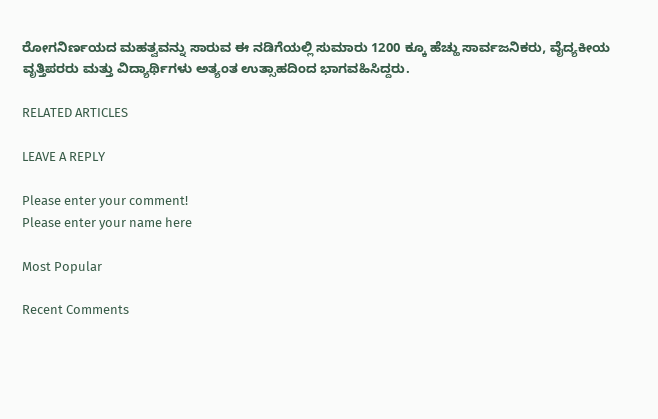ರೋಗನಿರ್ಣಯದ ಮಹತ್ವವನ್ನು ಸಾರುವ ಈ ನಡಿಗೆಯಲ್ಲಿ ಸುಮಾರು 1200 ಕ್ಕೂ ಹೆಚ್ಹು ಸಾರ್ವಜನಿಕರು, ವೈದ್ಯಕೀಯ ವೃತ್ತಿಪರರು ಮತ್ತು ವಿದ್ಯಾರ್ಥಿಗಳು ಅತ್ಯಂತ ಉತ್ಸಾಹದಿಂದ ಭಾಗವಹಿಸಿದ್ದರು.

RELATED ARTICLES

LEAVE A REPLY

Please enter your comment!
Please enter your name here

Most Popular

Recent Comments